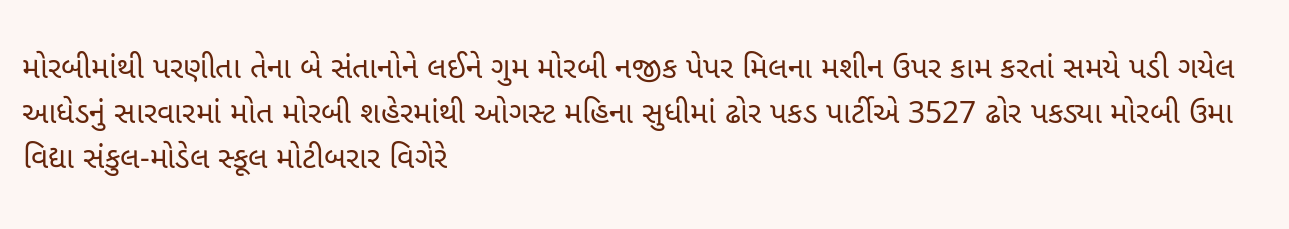મોરબીમાંથી પરણીતા તેના બે સંતાનોને લઈને ગુમ મોરબી નજીક પેપર મિલના મશીન ઉપર કામ કરતાં સમયે પડી ગયેલ આધેડનું સારવારમાં મોત મોરબી શહેરમાંથી ઓગસ્ટ મહિના સુધીમાં ઢોર પકડ પાર્ટીએ 3527 ઢોર પકડ્યા મોરબી ઉમા વિદ્યા સંકુલ-મોડેલ સ્કૂલ મોટીબરાર વિગેરે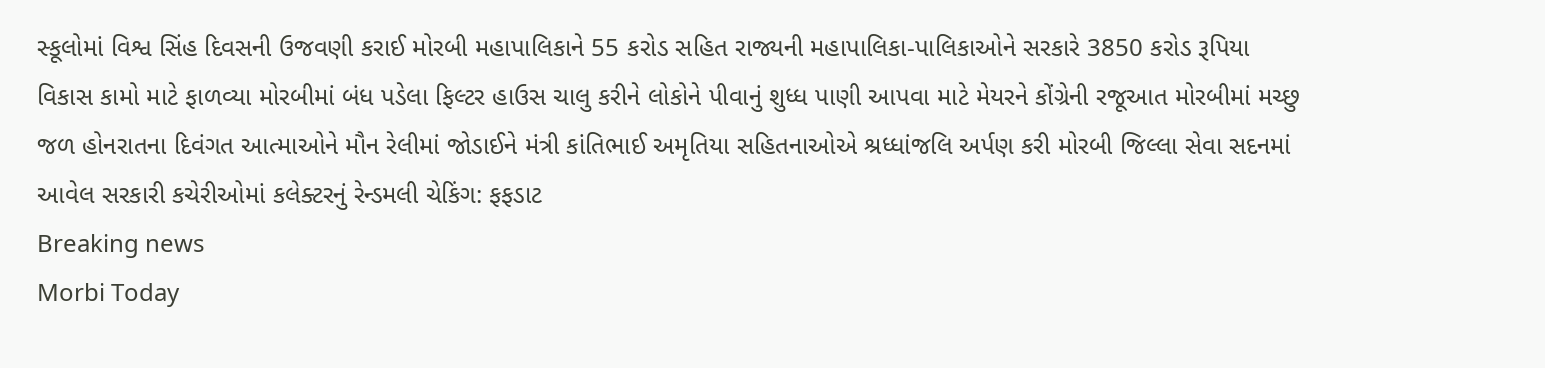સ્કૂલોમાં વિશ્વ સિંહ દિવસની ઉજવણી કરાઈ મોરબી મહાપાલિકાને 55 કરોડ સહિત રાજ્યની મહાપાલિકા-પાલિકાઓને સરકારે 3850 કરોડ રૂપિયા વિકાસ કામો માટે ફાળવ્યા મોરબીમાં બંધ પડેલા ફિલ્ટર હાઉસ ચાલુ કરીને લોકોને પીવાનું શુધ્ધ પાણી આપવા માટે મેયરને કોંગ્રેની રજૂઆત મોરબીમાં મચ્છુ જળ હોનરાતના દિવંગત આત્માઓને મૌન રેલીમાં જોડાઈને મંત્રી કાંતિભાઈ અમૃતિયા સહિતનાઓએ શ્રધ્ધાંજલિ અર્પણ કરી મોરબી જિલ્લા સેવા સદનમાં આવેલ સરકારી કચેરીઓમાં કલેક્ટરનું રેન્ડમલી ચેકિંગ: ફફડાટ
Breaking news
Morbi Today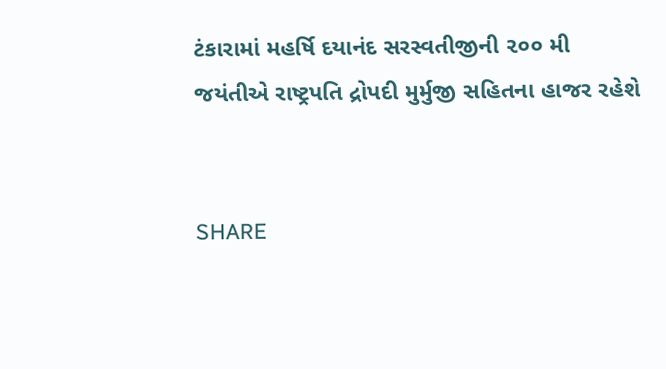ટંકારામાં મહર્ષિ દયાનંદ સરસ્વતીજીની ૨૦૦ મી જયંતીએ રાષ્ટ્રપતિ દ્રોપદી મુર્મુજી સહિતના હાજર રહેશે


SHARE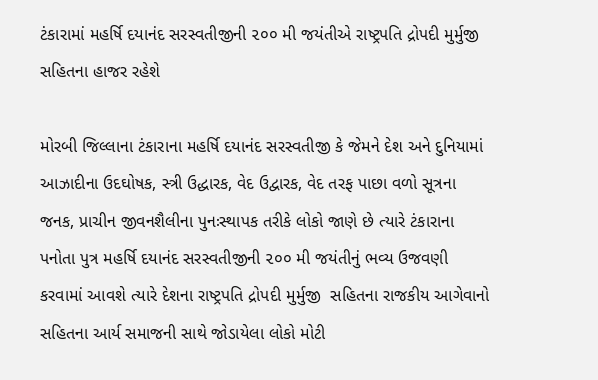ટંકારામાં મહર્ષિ દયાનંદ સરસ્વતીજીની ૨૦૦ મી જયંતીએ રાષ્ટ્રપતિ દ્રોપદી મુર્મુજી સહિતના હાજર રહેશે

મોરબી જિલ્લાના ટંકારાના મહર્ષિ દયાનંદ સરસ્વતીજી કે જેમને દેશ અને દુનિયામાં આઝાદીના ઉદઘોષક, સ્ત્રી ઉદ્ધારક, વેદ ઉદ્વારક, વેદ તરફ પાછા વળો સૂત્રના જનક, પ્રાચીન જીવનશૈલીના પુનઃસ્થાપક તરીકે લોકો જાણે છે ત્યારે ટંકારાના પનોતા પુત્ર મહર્ષિ દયાનંદ સરસ્વતીજીની ૨૦૦ મી જયંતીનું ભવ્ય ઉજવણી કરવામાં આવશે ત્યારે દેશના રાષ્ટ્રપતિ દ્રોપદી મુર્મુજી  સહિતના રાજકીય આગેવાનો સહિતના આર્ય સમાજની સાથે જોડાયેલા લોકો મોટી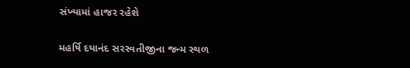સંખ્યામાં હાજર રહેશે

મહર્ષિ દયાનંદ સરસ્વતીજીના જન્મ સ્થળ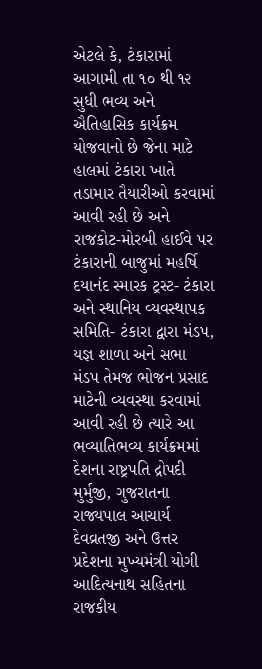એટલે કે, ટંકારામાં આગામી તા ૧૦ થી ૧૨ સુધી ભવ્ય અને ઐતિહાસિક કાર્યક્રમ યોજવાનો છે જેના માટે હાલમાં ટંકારા ખાતે તડામાર તૈયારીઓ કરવામાં આવી રહી છે અને રાજકોટ-મોરબી હાઈવે પર ટંકારાની બાજુમાં મહર્ષિ દયાનંદ સ્મારક ટ્રસ્ટ- ટંકારા અને સ્થાનિય વ્યવસ્થાપક સમિતિ- ટંકારા દ્વારા મંડપ, યજ્ઞ શાળા અને સભા મંડપ તેમજ ભોજન પ્રસાદ માટેની વ્યવસ્થા કરવામાં આવી રહી છે ત્યારે આ ભવ્યાતિભવ્ય કાર્યક્રમમાં દેશના રાષ્ટ્રપતિ દ્રોપદી મુર્મુજી, ગુજરાતના રાજ્યપાલ આચાર્ય દેવવ્રતજી અને ઉત્તર પ્રદેશના મુખ્યમંત્રી યોગી આદિત્યનાથ સહિતના રાજકીય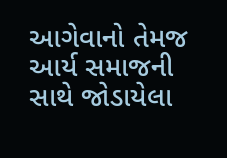આગેવાનો તેમજ આર્ય સમાજની સાથે જોડાયેલા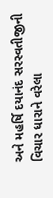અને મહર્ષિ દયાનંદ સરસ્વતીજીની વિચાર ધારાને વરેલા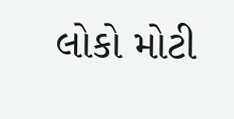લોકો મોટી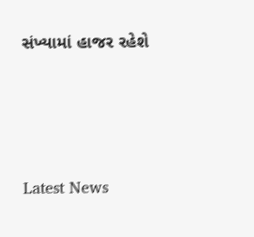સંખ્યામાં હાજર રહેશે






Latest News